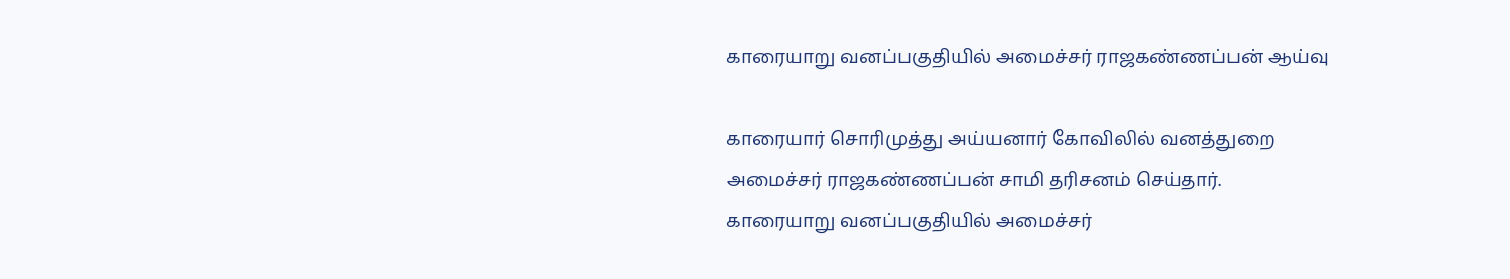காரையாறு வனப்பகுதியில் அமைச்சர் ராஜகண்ணப்பன் ஆய்வு

காரையார் சொரிமுத்து அய்யனார் கோவிலில் வனத்துறை அமைச்சர் ராஜகண்ணப்பன் சாமி தரிசனம் செய்தார்.
காரையாறு வனப்பகுதியில் அமைச்சர்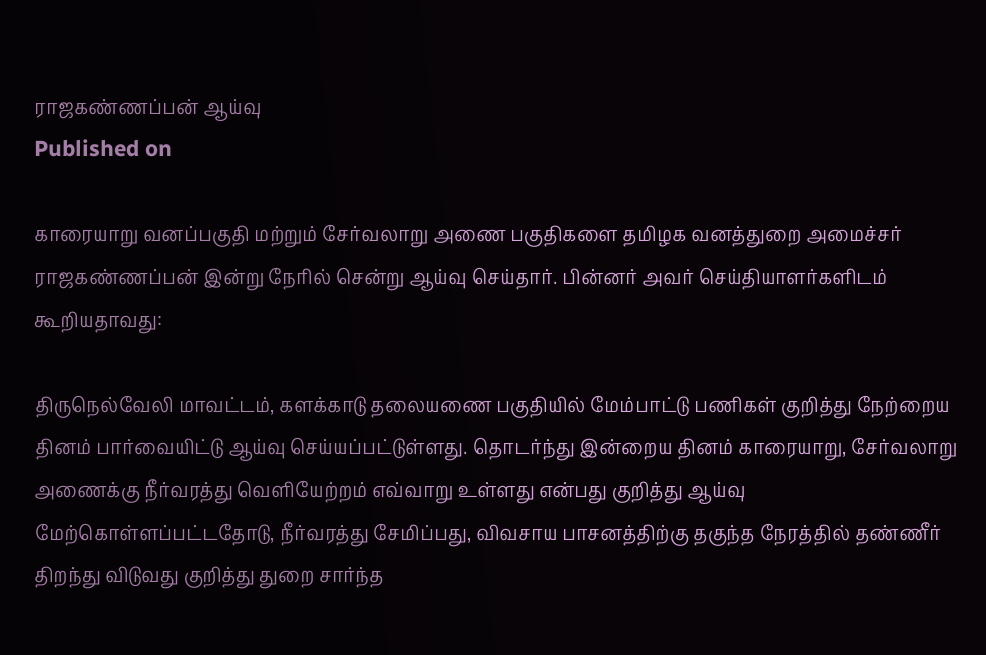ராஜகண்ணப்பன் ஆய்வு
Published on

காரையாறு வனப்பகுதி மற்றும் சேர்வலாறு அணை பகுதிகளை தமிழக வனத்துறை அமைச்சர் ராஜகண்ணப்பன் இன்று நேரில் சென்று ஆய்வு செய்தார். பின்னர் அவர் செய்தியாளர்களிடம் கூறியதாவது:

திருநெல்வேலி மாவட்டம், களக்காடு தலையணை பகுதியில் மேம்பாட்டு பணிகள் குறித்து நேற்றைய தினம் பார்வையிட்டு ஆய்வு செய்யப்பட்டுள்ளது. தொடர்ந்து இன்றைய தினம் காரையாறு, சேர்வலாறு அணைக்கு நீர்வரத்து வெளியேற்றம் எவ்வாறு உள்ளது என்பது குறித்து ஆய்வு மேற்கொள்ளப்பட்டதோடு, நீர்வரத்து சேமிப்பது, விவசாய பாசனத்திற்கு தகுந்த நேரத்தில் தண்ணீர் திறந்து விடுவது குறித்து துறை சார்ந்த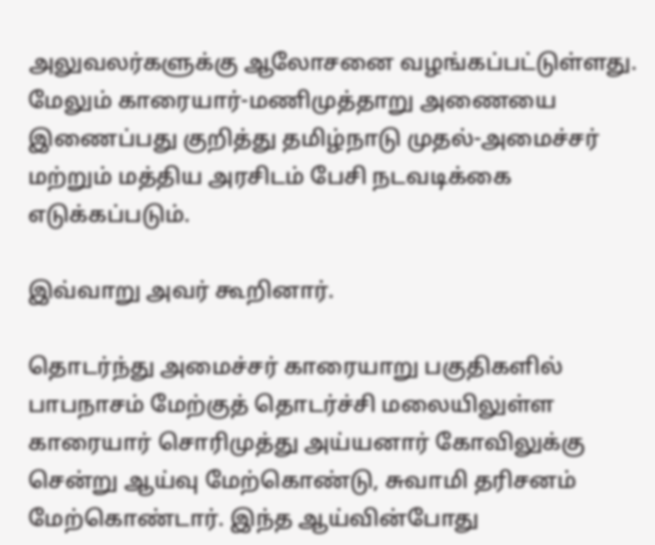அலுவலர்களுக்கு ஆலோசனை வழங்கப்பட்டுள்ளது. மேலும் காரையார்-மணிமுத்தாறு அணையை இணைப்பது குறித்து தமிழ்நாடு முதல்-அமைச்சர் மற்றும் மத்திய அரசிடம் பேசி நடவடிக்கை எடுக்கப்படும்.

இவ்வாறு அவர் கூறினார்.

தொடர்ந்து அமைச்சர் காரையாறு பகுதிகளில் பாபநாசம் மேற்குத் தொடர்ச்சி மலையிலுள்ள காரையார் சொரிமுத்து அய்யனார் கோவிலுக்கு சென்று ஆய்வு மேற்கொண்டு, சுவாமி தரிசனம் மேற்கொண்டார். இந்த ஆய்வின்போது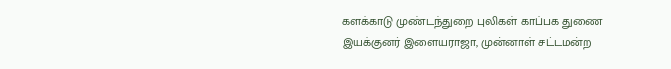களக்காடு முண்டந்துறை புலிகள் காப்பக துணை இயக்குனர் இளையராஜா, முன்னாள் சட்டமன்ற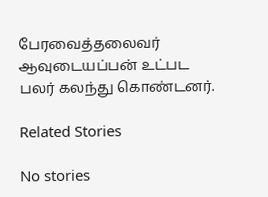பேரவைத்தலைவர் ஆவுடையப்பன் உட்பட பலர் கலந்து கொண்டனர்.

Related Stories

No stories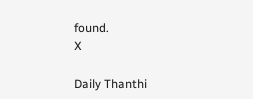found.
X

Daily Thanthi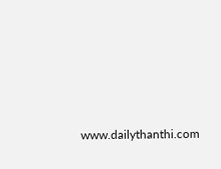www.dailythanthi.com